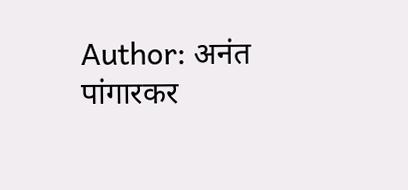Author: अनंत पांगारकर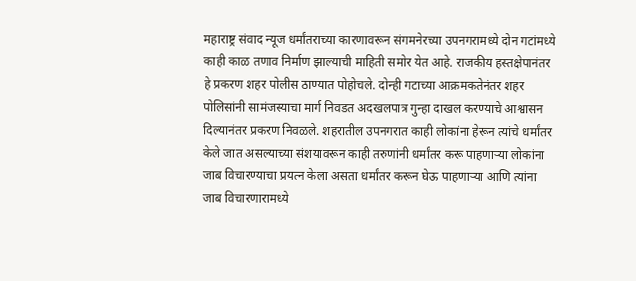महाराष्ट्र संवाद न्यूज धर्मांतराच्या कारणावरून संगमनेरच्या उपनगरामध्ये दोन गटांमध्ये काही काळ तणाव निर्माण झाल्याची माहिती समोर येत आहे. राजकीय हस्तक्षेपानंतर हे प्रकरण शहर पोलीस ठाण्यात पोहोचले. दोन्ही गटाच्या आक्रमकतेनंतर शहर पोलिसांनी सामंजस्याचा मार्ग निवडत अदखलपात्र गुन्हा दाखल करण्याचे आश्वासन दिल्यानंतर प्रकरण निवळले. शहरातील उपनगरात काही लोकांना हेरून त्यांचे धर्मांतर केले जात असल्याच्या संशयावरून काही तरुणांनी धर्मांतर करू पाहणाऱ्या लोकांना जाब विचारण्याचा प्रयत्न केला असता धर्मांतर करून घेऊ पाहणाऱ्या आणि त्यांना जाब विचारणारामध्ये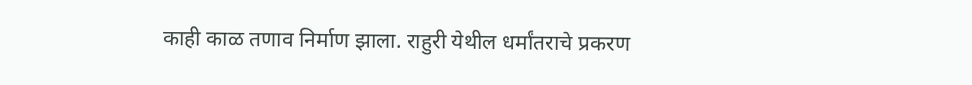काही काळ तणाव निर्माण झाला. राहुरी येथील धर्मांतराचे प्रकरण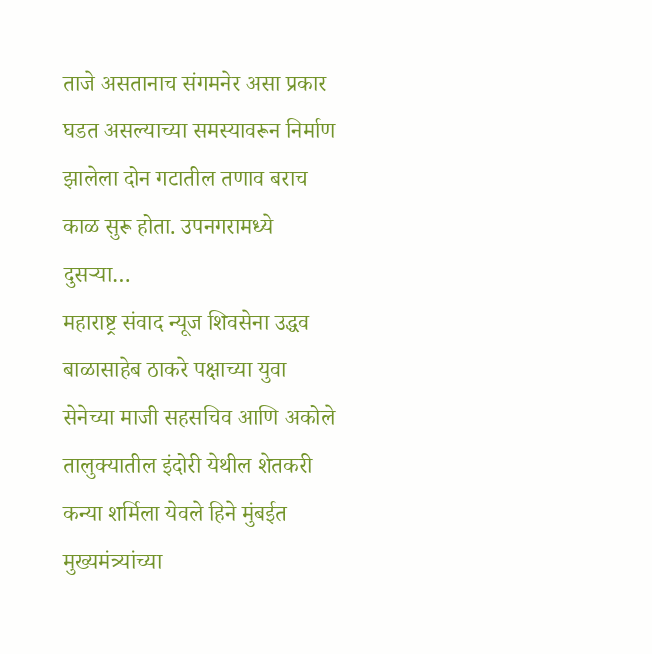ताजे असतानाच संगमनेर असा प्रकार घडत असल्याच्या समस्यावरून निर्माण झालेला दोन गटातील तणाव बराच काळ सुरू होता. उपनगरामध्ये दुसऱ्या…
महाराष्ट्र संवाद न्यूज शिवसेना उद्धव बाळासाहेब ठाकरे पक्षाच्या युवा सेनेच्या माजी सहसचिव आणि अकोले तालुक्यातील इंदोरी येथील शेतकरी कन्या शर्मिला येवले हिने मुंबईत मुख्यमंत्र्यांच्या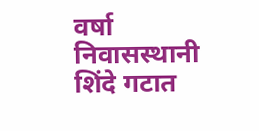वर्षा निवासस्थानी शिंदे गटात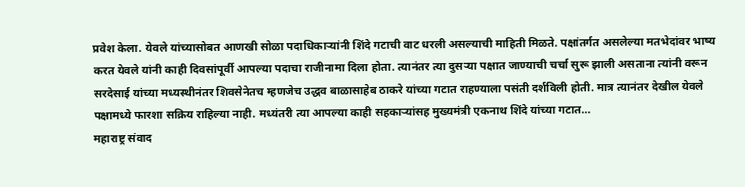प्रवेश केला. येवले यांच्यासोबत आणखी सोळा पदाधिकाऱ्यांनी शिंदे गटाची वाट धरली असल्याची माहिती मिळते. पक्षांतर्गत असलेल्या मतभेदांवर भाष्य करत येवले यांनी काही दिवसांपूर्वी आपल्या पदाचा राजीनामा दिला होता. त्यानंतर त्या दुसऱ्या पक्षात जाण्याची चर्चा सुरू झाली असताना त्यांनी वरून सरदेसाई यांच्या मध्यस्थीनंतर शिवसेनेतच म्हणजेच उद्धव बाळासाहेब ठाकरे यांच्या गटात राहण्याला पसंती दर्शविली होती. मात्र त्यानंतर देखील येवले पक्षामध्ये फारशा सक्रिय राहिल्या नाही. मध्यंतरी त्या आपल्या काही सहकाऱ्यांसह मुख्यमंत्री एकनाथ शिंदे यांच्या गटात…
महाराष्ट्र संवाद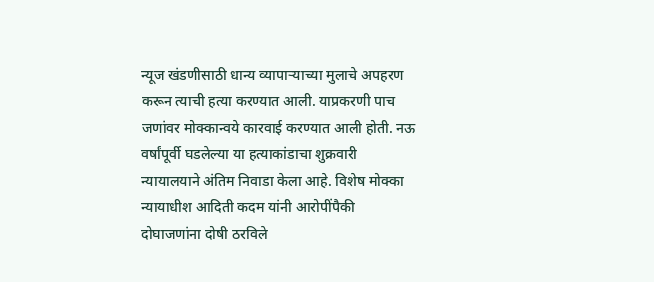न्यूज खंडणीसाठी धान्य व्यापाऱ्याच्या मुलाचे अपहरण करून त्याची हत्या करण्यात आली. याप्रकरणी पाच जणांवर मोक्कान्वये कारवाई करण्यात आली होती. नऊ वर्षांपूर्वी घडलेल्या या हत्याकांडाचा शुक्रवारी न्यायालयाने अंतिम निवाडा केला आहे. विशेष मोक्का न्यायाधीश आदिती कदम यांनी आरोपींपैकी दोघाजणांना दोषी ठरविले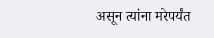असून त्यांना मरेपर्यंत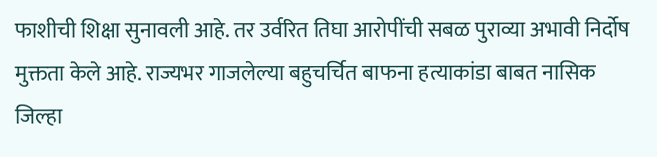फाशीची शिक्षा सुनावली आहे. तर उर्वरित तिघा आरोपींची सबळ पुराव्या अभावी निर्दोष मुक्तता केले आहे. राज्यभर गाजलेल्या बहुचर्चित बाफना हत्याकांडा बाबत नासिक जिल्हा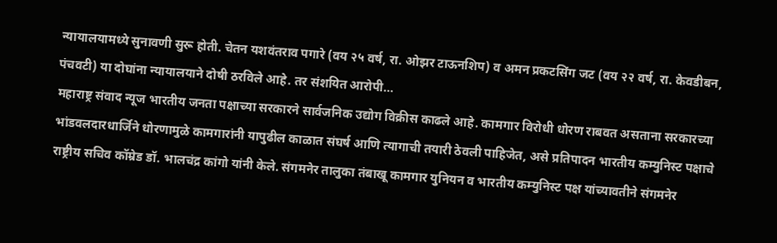न्यायालयामध्ये सुनावणी सुरू होती. चेतन यशवंतराव पगारे (वय २५ वर्ष, रा. ओझर टाऊनशिप) व अमन प्रकटसिंग जट (वय २२ वर्ष, रा. केवडीबन, पंचवटी) या दोघांना न्यायालयाने दोषी ठरविले आहे. तर संशयित आरोपी…
महाराष्ट्र संवाद न्यूज भारतीय जनता पक्षाच्या सरकारने सार्वजनिक उद्योग विक्रीस काढले आहे. कामगार विरोधी धोरण राबवत असताना सरकारच्या भांडवलदारधार्जिने धोरणामुळे कामगारांनी यापुढील काळात संघर्ष आणि त्यागाची तयारी ठेवली पाहिजेत, असे प्रतिपादन भारतीय कम्युनिस्ट पक्षाचे राष्ट्रीय सचिव कॉम्रेड डॉ. भालचंद्र कांगो यांनी केले. संगमनेर तालुका तंबाखू कामगार युनियन व भारतीय कम्युनिस्ट पक्ष यांच्यावतीने संगमनेर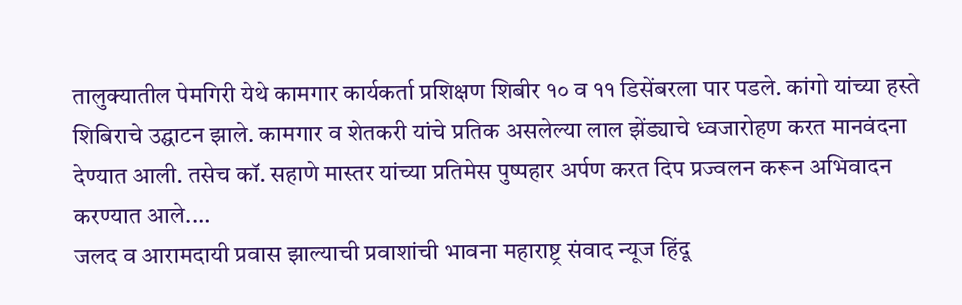तालुक्यातील पेमगिरी येथे कामगार कार्यकर्ता प्रशिक्षण शिबीर १० व ११ डिसेंबरला पार पडले. कांगो यांच्या हस्ते शिबिराचे उद्घाटन झाले. कामगार व शेतकरी यांचे प्रतिक असलेल्या लाल झेंड्याचे ध्वजारोहण करत मानवंदना देण्यात आली. तसेच कॉ. सहाणे मास्तर यांच्या प्रतिमेस पुष्पहार अर्पण करत दिप प्रज्वलन करून अभिवादन करण्यात आले.…
जलद व आरामदायी प्रवास झाल्याची प्रवाशांची भावना महाराष्ट्र संवाद न्यूज हिंदू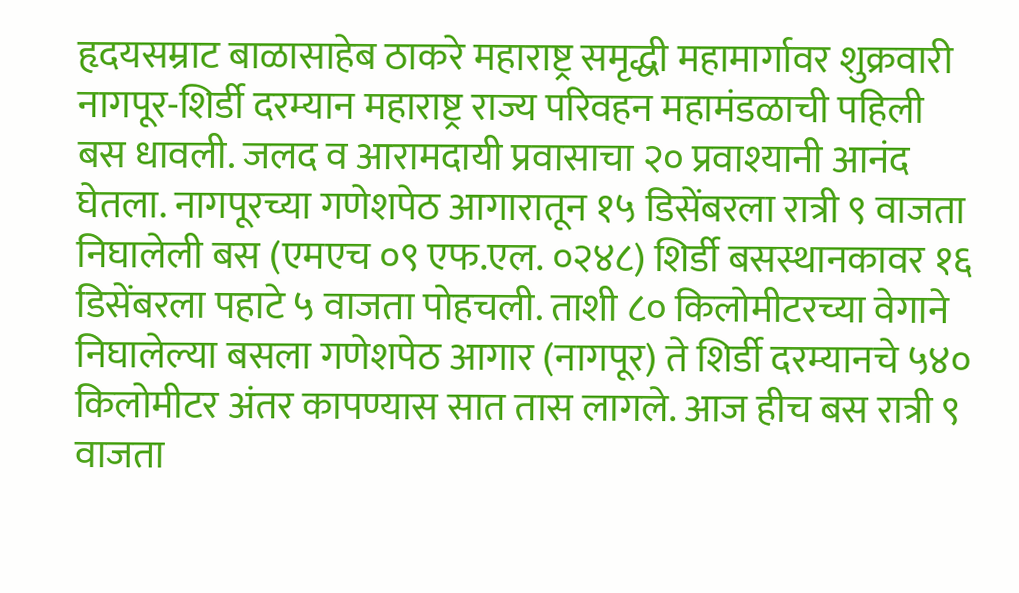हृदयसम्राट बाळासाहेब ठाकरे महाराष्ट्र समृद्धी महामार्गावर शुक्रवारी नागपूर-शिर्डी दरम्यान महाराष्ट्र राज्य परिवहन महामंडळाची पहिली बस धावली. जलद व आरामदायी प्रवासाचा २० प्रवाश्यानी आनंद घेतला. नागपूरच्या गणेशपेठ आगारातून १५ डिसेंबरला रात्री ९ वाजता निघालेली बस (एमएच ०९ एफ.एल. ०२४८) शिर्डी बसस्थानकावर १६ डिसेंबरला पहाटे ५ वाजता पोहचली. ताशी ८० किलोमीटरच्या वेगाने निघालेल्या बसला गणेशपेठ आगार (नागपूर) ते शिर्डी दरम्यानचे ५४० किलोमीटर अंतर कापण्यास सात तास लागले. आज हीच बस रात्री ९ वाजता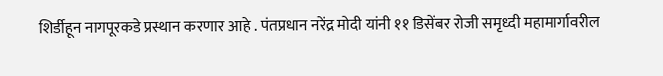शिर्डीहून नागपूरकडे प्रस्थान करणार आहे . पंतप्रधान नरेंद्र मोदी यांनी ११ डिसेंबर रोजी समृध्दी महामार्गावरील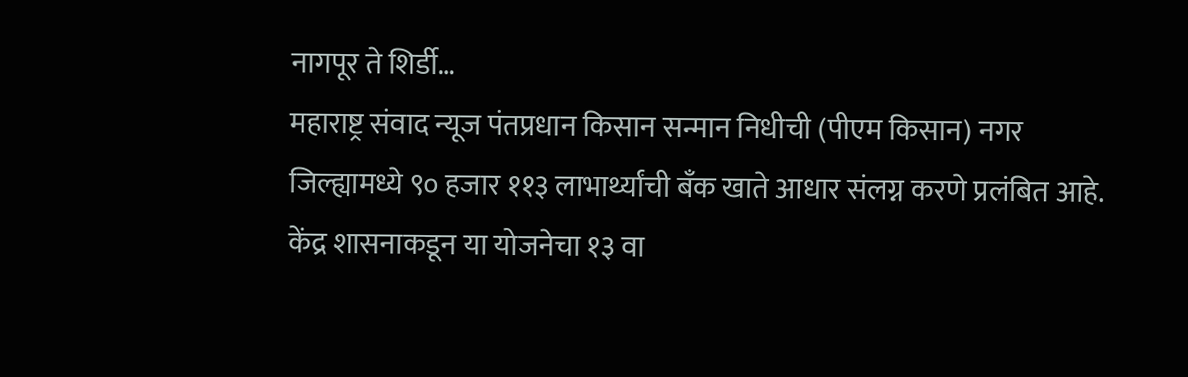नागपूर ते शिर्डी…
महाराष्ट्र संवाद न्यूज पंतप्रधान किसान सन्मान निधीची (पीएम किसान) नगर जिल्ह्यामध्ये ९० हजार ११३ लाभार्थ्यांची बँक खाते आधार संलग्न करणे प्रलंबित आहे. केंद्र शासनाकडून या योजनेचा १३ वा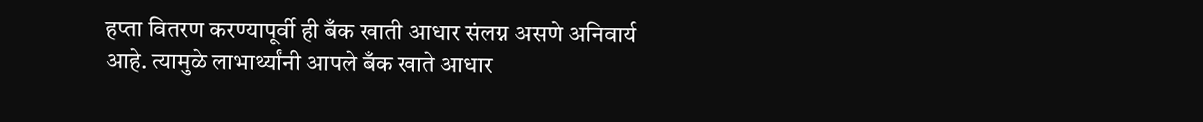हप्ता वितरण करण्यापूर्वी ही बँक खाती आधार संलग्न असणे अनिवार्य आहे. त्यामुळे लाभार्थ्यांनी आपले बँक खाते आधार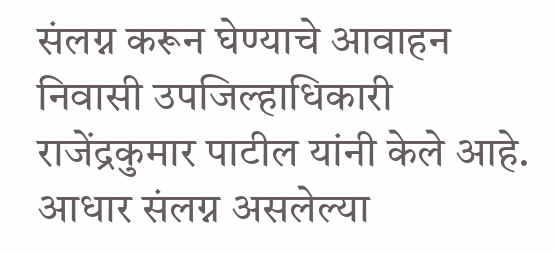संलग्न करून घेण्याचे आवाहन निवासी उपजिल्हाधिकारी राजेंद्रकुमार पाटील यांनी केले आहे. आधार संलग्न असलेल्या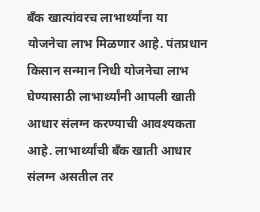बँक खात्यांवरच लाभार्थ्यांना या योजनेचा लाभ मिळणार आहे. पंतप्रधान किसान सन्मान निधी योजनेचा लाभ घेण्यासाठी लाभार्थ्यांनी आपली खाती आधार संलग्न करण्याची आवश्यकता आहे. लाभार्थ्यांची बँक खाती आधार संलग्न असतील तर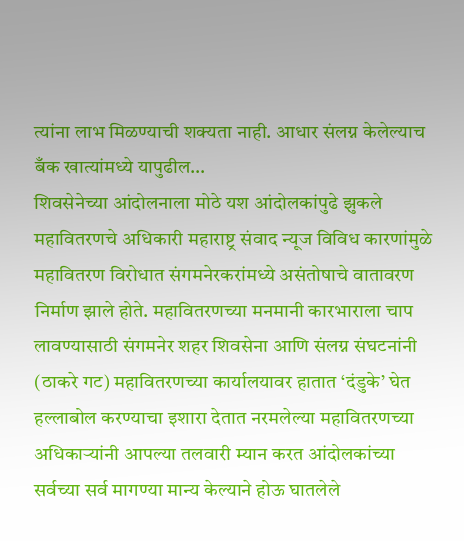त्यांना लाभ मिळण्याची शक्यता नाही. आधार संलग्न केलेल्याच बँक खात्यांमध्ये यापुढील…
शिवसेनेच्या आंदोलनाला मोठे यश आंदोलकांपुढे झुकले महावितरणचे अधिकारी महाराष्ट्र संवाद न्यूज विविध कारणांमुळे महावितरण विरोधात संगमनेरकरांमध्ये असंतोषाचे वातावरण निर्माण झाले होते. महावितरणच्या मनमानी कारभाराला चाप लावण्यासाठी संगमनेर शहर शिवसेना आणि संलग्न संघटनांनी (ठाकरे गट) महावितरणच्या कार्यालयावर हातात ‘दंडुके’ घेत हल्लाबोल करण्याचा इशारा देतात नरमलेल्या महावितरणच्या अधिकाऱ्यांनी आपल्या तलवारी म्यान करत आंदोलकांच्या सर्वच्या सर्व मागण्या मान्य केल्याने होऊ घातलेले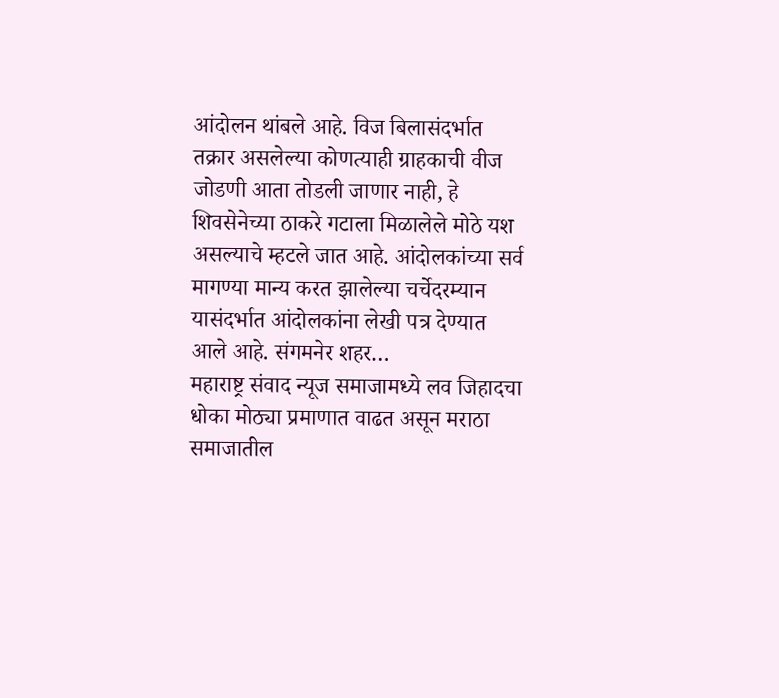आंदोलन थांबले आहे. विज बिलासंदर्भात तक्रार असलेल्या कोणत्याही ग्राहकाची वीज जोडणी आता तोडली जाणार नाही, हे शिवसेनेच्या ठाकरे गटाला मिळालेले मोठे यश असल्याचे म्हटले जात आहे. आंदोलकांच्या सर्व मागण्या मान्य करत झालेल्या चर्चेदरम्यान यासंदर्भात आंदोलकांना लेखी पत्र देण्यात आले आहे. संगमनेर शहर…
महाराष्ट्र संवाद न्यूज समाजामध्ये लव जिहादचा धोका मोठ्या प्रमाणात वाढत असून मराठा समाजातील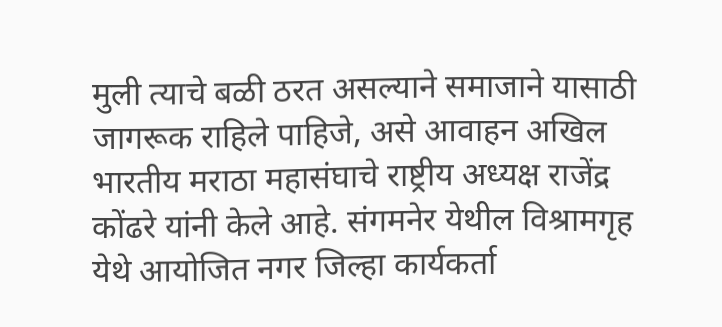मुली त्याचे बळी ठरत असल्याने समाजाने यासाठी जागरूक राहिले पाहिजे, असे आवाहन अखिल भारतीय मराठा महासंघाचे राष्ट्रीय अध्यक्ष राजेंद्र कोंढरे यांनी केले आहे. संगमनेर येथील विश्रामगृह येथे आयोजित नगर जिल्हा कार्यकर्ता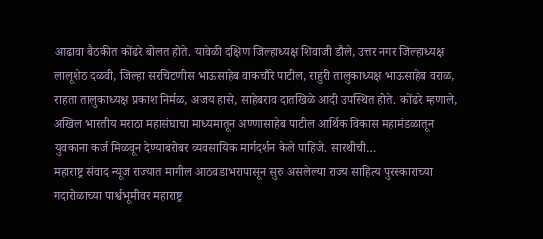आढावा बैठकीत कोंढरे बोलत होते. यावेळी दक्षिण जिल्हाध्यक्ष शिवाजी डौले, उत्तर नगर जिल्हाध्यक्ष लालूशेठ दळवी, जिल्हा सरचिटणीस भाऊसाहेब वाकचौरे पाटील, राहुरी तालुकाध्यक्ष भाऊसाहेब वराळ, राहता तालुकाध्यक्ष प्रकाश निर्मळ, अजय हासे, साहेबराव दातखिळे आदी उपस्थित होते. कोंढरे म्हणाले, अखिल भारतीय मराठा महासंघाचा माध्यमातून अण्णासाहेब पाटील आर्थिक विकास महामंडळातून युवकाना कर्ज मिळवून देण्याबरोबर व्यवसायिक मार्गदर्शन केले पाहिजे. सारथीची…
महाराष्ट्र संवाद न्यूज राज्यात मागील आठवडाभरापासून सुरु असलेल्या राज्य साहित्य पुरस्काराच्या गदारोळाच्या पार्श्वभूमीवर महाराष्ट्र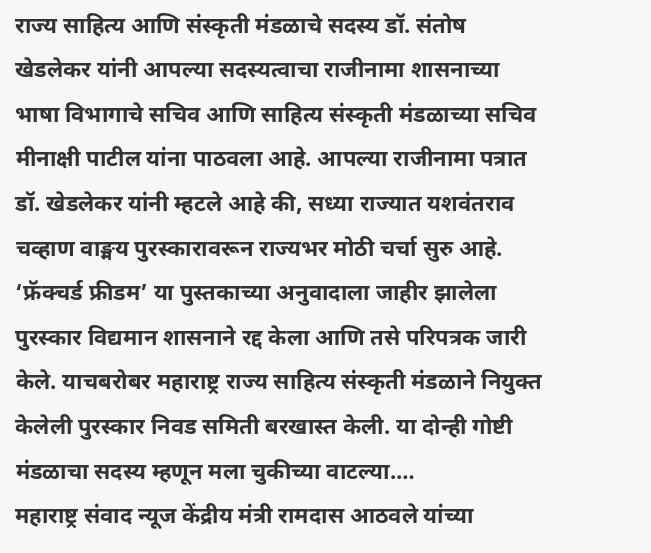राज्य साहित्य आणि संस्कृती मंडळाचे सदस्य डॉ. संतोष खेडलेकर यांनी आपल्या सदस्यत्वाचा राजीनामा शासनाच्या भाषा विभागाचे सचिव आणि साहित्य संस्कृती मंडळाच्या सचिव मीनाक्षी पाटील यांना पाठवला आहे. आपल्या राजीनामा पत्रात डॉ. खेडलेकर यांनी म्हटले आहे की, सध्या राज्यात यशवंतराव चव्हाण वाङ्मय पुरस्कारावरून राज्यभर मोठी चर्चा सुरु आहे. ‘फ्रॅक्चर्ड फ्रीडम’ या पुस्तकाच्या अनुवादाला जाहीर झालेला पुरस्कार विद्यमान शासनाने रद्द केला आणि तसे परिपत्रक जारी केले. याचबरोबर महाराष्ट्र राज्य साहित्य संस्कृती मंडळाने नियुक्त केलेली पुरस्कार निवड समिती बरखास्त केली. या दोन्ही गोष्टी मंडळाचा सदस्य म्हणून मला चुकीच्या वाटल्या.…
महाराष्ट्र संवाद न्यूज केंद्रीय मंत्री रामदास आठवले यांच्या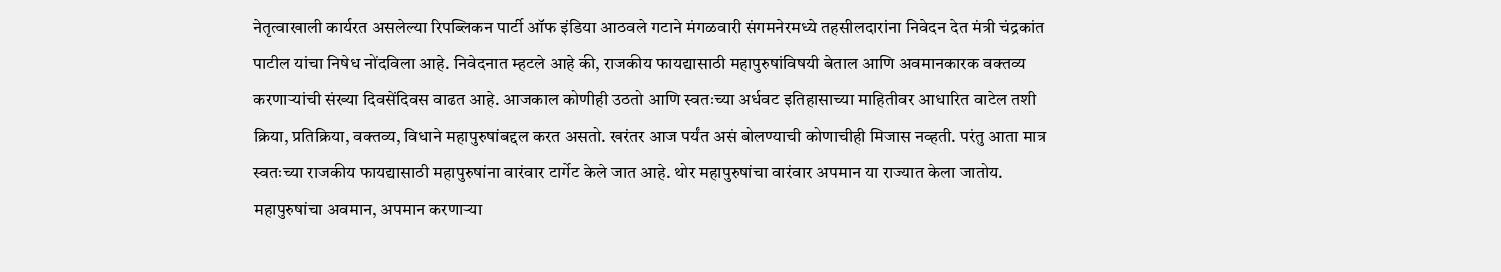नेतृत्वाखाली कार्यरत असलेल्या रिपब्लिकन पार्टी ऑफ इंडिया आठवले गटाने मंगळवारी संगमनेरमध्ये तहसीलदारांना निवेदन देत मंत्री चंद्रकांत पाटील यांचा निषेध नोंदविला आहे. निवेदनात म्हटले आहे की, राजकीय फायद्यासाठी महापुरुषांविषयी बेताल आणि अवमानकारक वक्तव्य करणाऱ्यांची संख्या दिवसेंदिवस वाढत आहे. आजकाल कोणीही उठतो आणि स्वतःच्या अर्धवट इतिहासाच्या माहितीवर आधारित वाटेल तशी क्रिया, प्रतिक्रिया, वक्तव्य, विधाने महापुरुषांबद्दल करत असतो. खरंतर आज पर्यंत असं बोलण्याची कोणाचीही मिजास नव्हती. परंतु आता मात्र स्वतःच्या राजकीय फायद्यासाठी महापुरुषांना वारंवार टार्गेट केले जात आहे. थोर महापुरुषांचा वारंवार अपमान या राज्यात केला जातोय. महापुरुषांचा अवमान, अपमान करणाऱ्या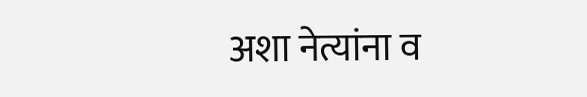अशा नेत्यांना व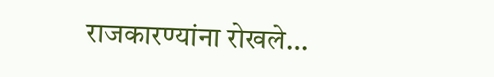राजकारण्यांना रोखले…